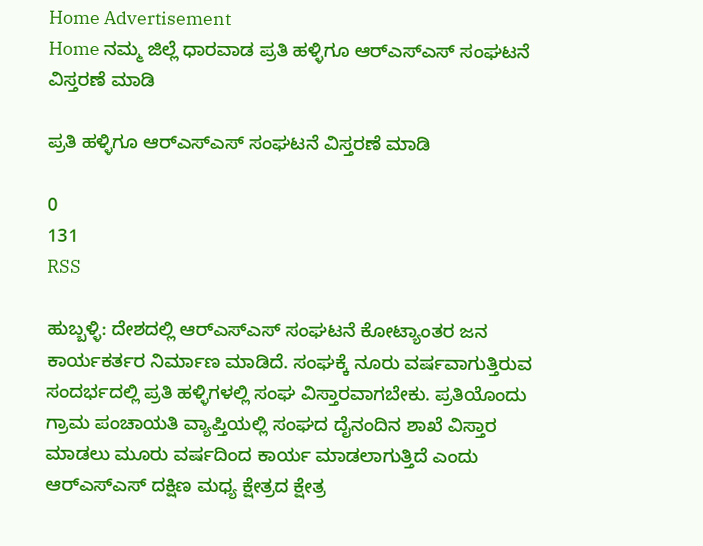Home Advertisement
Home ನಮ್ಮ ಜಿಲ್ಲೆ ಧಾರವಾಡ ಪ್ರತಿ ಹಳ್ಳಿಗೂ ಆರ್‌ಎಸ್‌ಎಸ್ ಸಂಘಟನೆ ವಿಸ್ತರಣೆ ಮಾಡಿ

ಪ್ರತಿ ಹಳ್ಳಿಗೂ ಆರ್‌ಎಸ್‌ಎಸ್ ಸಂಘಟನೆ ವಿಸ್ತರಣೆ ಮಾಡಿ

0
131
RSS

ಹುಬ್ಬಳ್ಳಿ: ದೇಶದಲ್ಲಿ ಆರ್‌ಎಸ್‌ಎಸ್ ಸಂಘಟನೆ ಕೋಟ್ಯಾಂತರ ಜನ ಕಾರ್ಯಕರ್ತರ ನಿರ್ಮಾಣ ಮಾಡಿದೆ. ಸಂಘಕ್ಕೆ ನೂರು ವರ್ಷವಾಗುತ್ತಿರುವ ಸಂದರ್ಭದಲ್ಲಿ ಪ್ರತಿ ಹಳ್ಳಿಗಳಲ್ಲಿ ಸಂಘ ವಿಸ್ತಾರವಾಗಬೇಕು. ಪ್ರತಿಯೊಂದು ಗ್ರಾಮ ಪಂಚಾಯತಿ ವ್ಯಾಪ್ತಿಯಲ್ಲಿ ಸಂಘದ ದೈನಂದಿನ ಶಾಖೆ ವಿಸ್ತಾರ ಮಾಡಲು ಮೂರು ವರ್ಷದಿಂದ ಕಾರ್ಯ ಮಾಡಲಾಗುತ್ತಿದೆ ಎಂದು ಆರ್‌ಎಸ್‌ಎಸ್ ದಕ್ಷಿಣ ಮಧ್ಯ ಕ್ಷೇತ್ರದ ಕ್ಷೇತ್ರ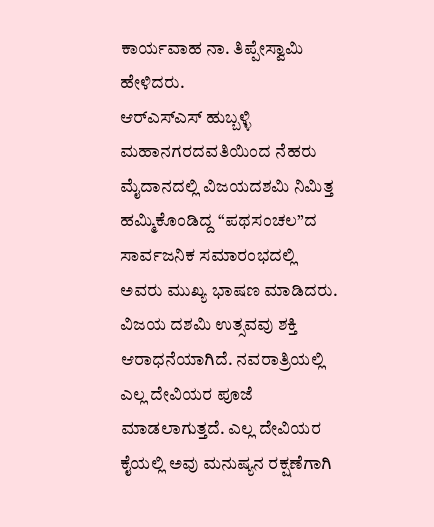ಕಾರ್ಯವಾಹ ನಾ. ತಿಪ್ಪೇಸ್ವಾಮಿ ಹೇಳಿದರು.
ಆರ್‌ಎಸ್‌ಎಸ್ ಹುಬ್ಬಳ್ಳಿ ಮಹಾನಗರದವತಿಯಿಂದ ನೆಹರು ಮೈದಾನದಲ್ಲಿ ವಿಜಯದಶಮಿ ನಿಮಿತ್ತ ಹಮ್ಮಿಕೊಂಡಿದ್ದ “ಪಥಸಂಚಲ”ದ ಸಾರ್ವಜನಿಕ ಸಮಾರಂಭದಲ್ಲಿ ಅವರು ಮುಖ್ಯ ಭಾಷಣ ಮಾಡಿದರು.
ವಿಜಯ ದಶಮಿ ಉತ್ಸವವು ಶಕ್ತಿ ಆರಾಧನೆಯಾಗಿದೆ. ನವರಾತ್ರಿಯಲ್ಲಿ ಎಲ್ಲ ದೇವಿಯರ ಪೂಜೆ ಮಾಡಲಾಗುತ್ತದೆ. ಎಲ್ಲ ದೇವಿಯರ ಕೈಯಲ್ಲಿ ಅವು ಮನುಷ್ಯನ ರಕ್ಷಣೆಗಾಗಿ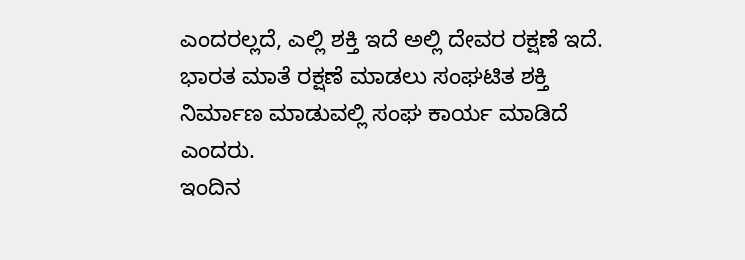ಎಂದರಲ್ಲದೆ, ಎಲ್ಲಿ ಶಕ್ತಿ ಇದೆ ಅಲ್ಲಿ ದೇವರ ರಕ್ಷಣೆ ಇದೆ. ಭಾರತ ಮಾತೆ ರಕ್ಷಣೆ ಮಾಡಲು ಸಂಘಟಿತ ಶಕ್ತಿ ನಿರ್ಮಾಣ ಮಾಡುವಲ್ಲಿ ಸಂಘ ಕಾರ್ಯ ಮಾಡಿದೆ ಎಂದರು.
ಇಂದಿನ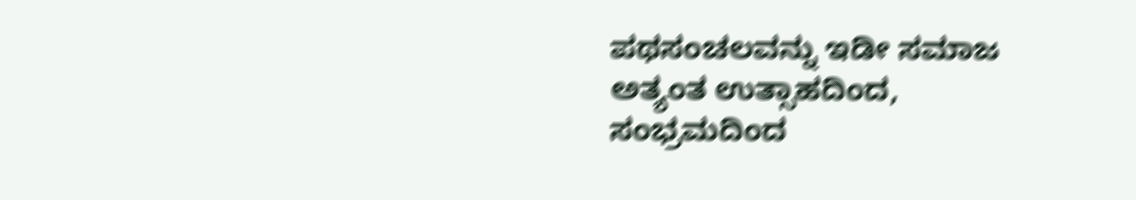ಪಥಸಂಚಲವನ್ನು ಇಡೀ ಸಮಾಜ ಅತ್ಯಂತ ಉತ್ಸಾಹದಿಂದ, ಸಂಭ್ರಮದಿಂದ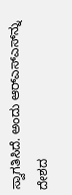ಸ್ವಾಗತಿಸಿದೆ. ಅಂದು ಆರ್‌ಎಸ್‌ಎಸ್‌ನ್ನು ದೇಶದ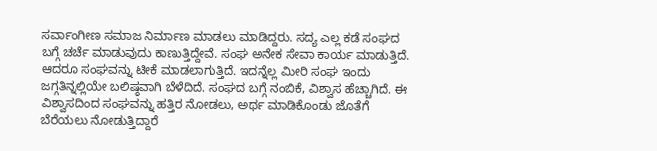ಸರ್ವಾಂಗೀಣ ಸಮಾಜ ನಿರ್ಮಾಣ ಮಾಡಲು ಮಾಡಿದ್ದರು. ಸದ್ಯ ಎಲ್ಲ ಕಡೆ ಸಂಘದ ಬಗ್ಗೆ ಚರ್ಚೆ ಮಾಡುವುದು ಕಾಣುತ್ತಿದ್ದೇವೆ. ಸಂಘ ಅನೇಕ ಸೇವಾ ಕಾರ್ಯ ಮಾಡುತ್ತಿದೆ. ಆದರೂ ಸಂಘವನ್ನು ಟೀಕೆ ಮಾಡಲಾಗುತ್ತಿದೆ. ಇದನ್ನೆಲ್ಲ ಮೀರಿ ಸಂಘ ಇಂದು ಜಗ್ಗತಿನ್ನಲ್ಲಿಯೇ ಬಲಿಷ್ಠವಾಗಿ ಬೆಳೆದಿದೆ. ಸಂಘದ ಬಗ್ಗೆ ನಂಬಿಕೆ, ವಿಶ್ವಾಸ ಹೆಚ್ಚಾಗಿದೆ. ಈ ವಿಶ್ವಾಸದಿಂದ ಸಂಘವನ್ನು ಹತ್ತಿರ ನೋಡಲು, ಅರ್ಥ ಮಾಡಿಕೊಂಡು ಜೊತೆಗೆ ಬೆರೆಯಲು ನೋಡುತ್ತಿದ್ದಾರೆ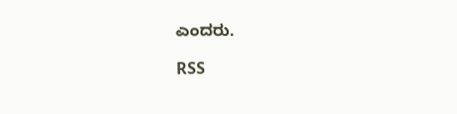ಎಂದರು.

RSS